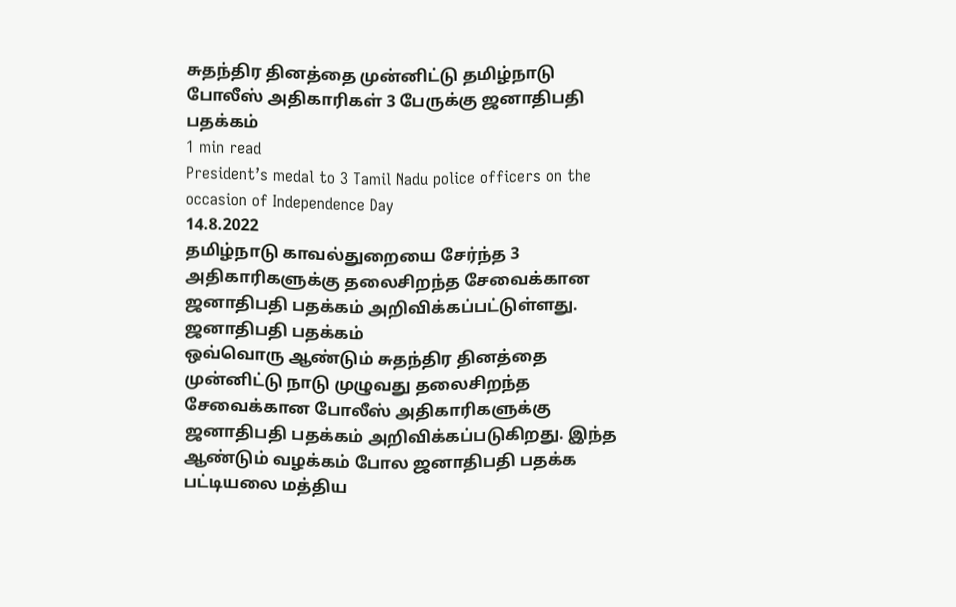சுதந்திர தினத்தை முன்னிட்டு தமிழ்நாடு போலீஸ் அதிகாரிகள் 3 பேருக்கு ஜனாதிபதி பதக்கம்
1 min read
President’s medal to 3 Tamil Nadu police officers on the occasion of Independence Day
14.8.2022
தமிழ்நாடு காவல்துறையை சேர்ந்த 3 அதிகாரிகளுக்கு தலைசிறந்த சேவைக்கான ஜனாதிபதி பதக்கம் அறிவிக்கப்பட்டுள்ளது.
ஜனாதிபதி பதக்கம்
ஒவ்வொரு ஆண்டும் சுதந்திர தினத்தை முன்னிட்டு நாடு முழுவது தலைசிறந்த சேவைக்கான போலீஸ் அதிகாரிகளுக்கு ஜனாதிபதி பதக்கம் அறிவிக்கப்படுகிறது. இந்த ஆண்டும் வழக்கம் போல ஜனாதிபதி பதக்க பட்டியலை மத்திய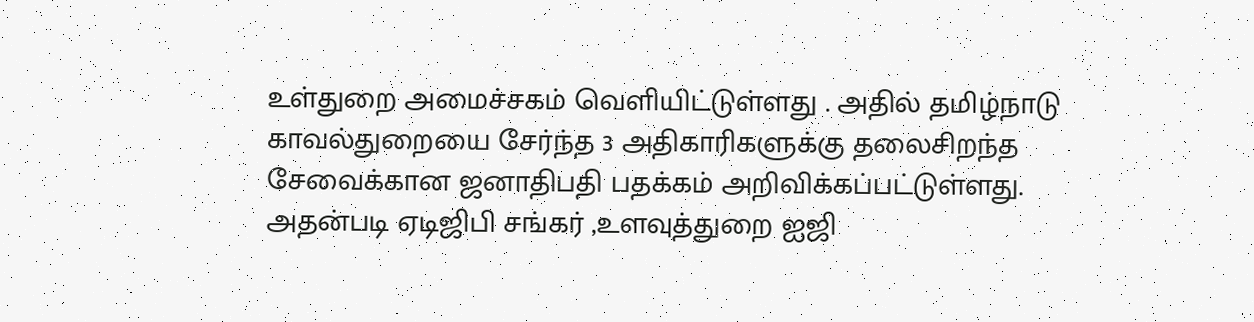உள்துறை அமைச்சகம் வெளியிட்டுள்ளது . அதில் தமிழ்நாடு காவல்துறையை சேர்ந்த 3 அதிகாரிகளுக்கு தலைசிறந்த சேவைக்கான ஜனாதிபதி பதக்கம் அறிவிக்கப்பட்டுள்ளது.
அதன்படி ஏடிஜிபி சங்கர் ,உளவுத்துறை ஐஜி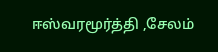ஈஸ்வரமூர்த்தி ,சேலம்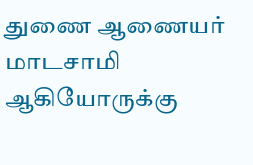துணை ஆணையர் மாடசாமி ஆகியோருக்கு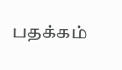பதக்கம்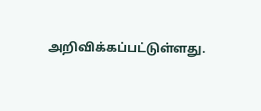அறிவிக்கப்பட்டுள்ளது.